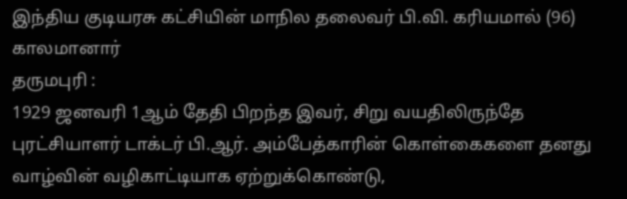இந்திய குடியரசு கட்சியின் மாநில தலைவர் பி.வி. கரியமால் (96) காலமானார்
தருமபுரி :
1929 ஜனவரி 1ஆம் தேதி பிறந்த இவர், சிறு வயதிலிருந்தே புரட்சியாளர் டாக்டர் பி.ஆர். அம்பேத்காரின் கொள்கைகளை தனது வாழ்வின் வழிகாட்டியாக ஏற்றுக்கொண்டு,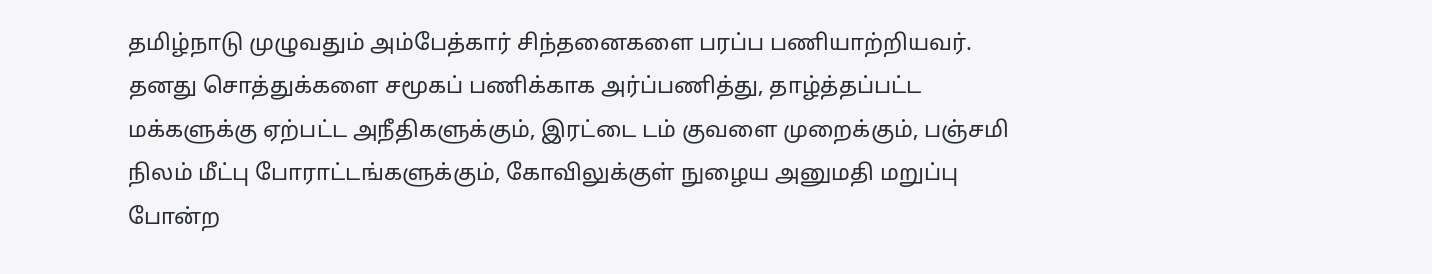தமிழ்நாடு முழுவதும் அம்பேத்கார் சிந்தனைகளை பரப்ப பணியாற்றியவர்.
தனது சொத்துக்களை சமூகப் பணிக்காக அர்ப்பணித்து, தாழ்த்தப்பட்ட மக்களுக்கு ஏற்பட்ட அநீதிகளுக்கும், இரட்டை டம் குவளை முறைக்கும், பஞ்சமி நிலம் மீட்பு போராட்டங்களுக்கும், கோவிலுக்குள் நுழைய அனுமதி மறுப்பு போன்ற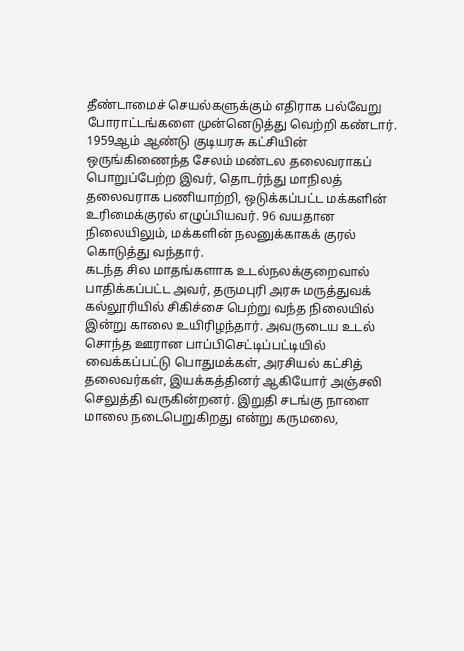தீண்டாமைச் செயல்களுக்கும் எதிராக பல்வேறு போராட்டங்களை முன்னெடுத்து வெற்றி கண்டார்.
1959ஆம் ஆண்டு குடியரசு கட்சியின் ஒருங்கிணைந்த சேலம் மண்டல தலைவராகப் பொறுப்பேற்ற இவர், தொடர்ந்து மாநிலத் தலைவராக பணியாற்றி, ஒடுக்கப்பட்ட மக்களின் உரிமைக்குரல் எழுப்பியவர். 96 வயதான நிலையிலும், மக்களின் நலனுக்காகக் குரல் கொடுத்து வந்தார்.
கடந்த சில மாதங்களாக உடல்நலக்குறைவால் பாதிக்கப்பட்ட அவர், தருமபுரி அரசு மருத்துவக் கல்லூரியில் சிகிச்சை பெற்று வந்த நிலையில் இன்று காலை உயிரிழந்தார். அவருடைய உடல் சொந்த ஊரான பாப்பிசெட்டிப்பட்டியில் வைக்கப்பட்டு பொதுமக்கள், அரசியல் கட்சித் தலைவர்கள், இயக்கத்தினர் ஆகியோர் அஞ்சலி செலுத்தி வருகின்றனர். இறுதி சடங்கு நாளை மாலை நடைபெறுகிறது என்று கருமலை,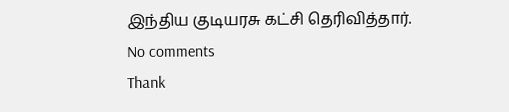இந்திய குடியரசு கட்சி தெரிவித்தார்.
No comments
Thank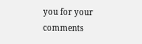you for your comments